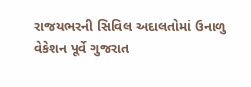રાજયભરની સિવિલ અદાલતોમાં ઉનાળુ વેકેશન પૂર્વે ગુજરાત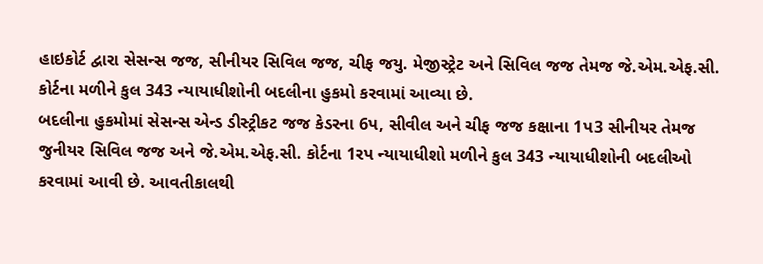હાઇકોર્ટ દ્વારા સેસન્સ જજ, સીનીયર સિવિલ જજ, ચીફ જયુ. મેજીસ્ટ્રેટ અને સિવિલ જજ તેમજ જે.એમ.એફ.સી. કોર્ટના મળીને કુલ 343 ન્યાયાધીશોની બદલીના હુકમો કરવામાં આવ્યા છે.
બદલીના હુકમોમાં સેસન્સ એન્ડ ડીસ્ટ્રીકટ જજ કેડરના 6પ, સીવીલ અને ચીફ જજ કક્ષાના 1પ3 સીનીયર તેમજ જુનીયર સિવિલ જજ અને જે.એમ.એફ.સી. કોર્ટના 1રપ ન્યાયાધીશો મળીને કુલ 343 ન્યાયાધીશોની બદલીઓ કરવામાં આવી છે. આવતીકાલથી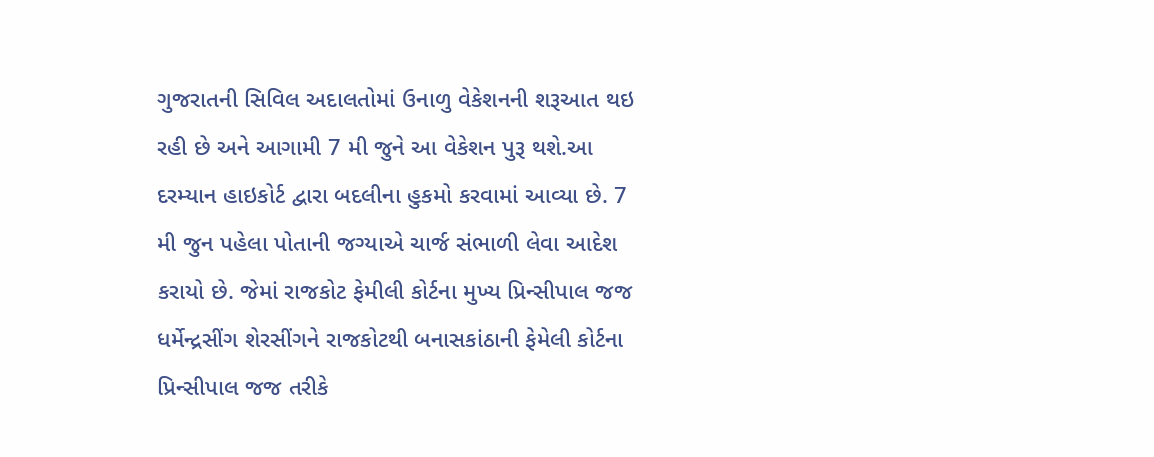ગુજરાતની સિવિલ અદાલતોમાં ઉનાળુ વેકેશનની શરૂઆત થઇ રહી છે અને આગામી 7 મી જુને આ વેકેશન પુરૂ થશે.આ દરમ્યાન હાઇકોર્ટ દ્વારા બદલીના હુકમો કરવામાં આવ્યા છે. 7 મી જુન પહેલા પોતાની જગ્યાએ ચાર્જ સંભાળી લેવા આદેશ કરાયો છે. જેમાં રાજકોટ ફેમીલી કોર્ટના મુખ્ય પ્રિન્સીપાલ જજ ધર્મેન્દ્રસીંગ શેરસીંગને રાજકોટથી બનાસકાંઠાની ફેમેલી કોર્ટના પ્રિન્સીપાલ જજ તરીકે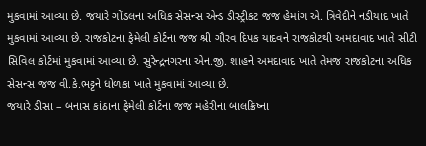મુકવામાં આવ્યા છે. જયારે ગોંડલના અધિક સેસન્સ એન્ડ ડીસ્ટ્રીકટ જજ હેમાંગ એ. ત્રિવેદીને નડીયાદ ખાતે મુકવામાં આવ્યા છે. રાજકોટના ફેમેલી કોર્ટના જજ શ્રી ગૌરવ દિપક યાદવને રાજકોટથી અમદાવાદ ખાતે સીટી સિવિલ કોર્ટમાં મુકવામાં આવ્યા છે. સુરેન્દ્રનગરના એન.જી. શાહને અમદાવાદ ખાતે તેમજ રાજકોટના અધિક સેસન્સ જજ વી.કે.ભટ્ટને ધોળકા ખાતે મુકવામાં આવ્યા છે.
જયારે ડીસા – બનાસ કાંઠાના ફેમેલી કોર્ટના જજ મહેરીના બાલક્રિષ્ના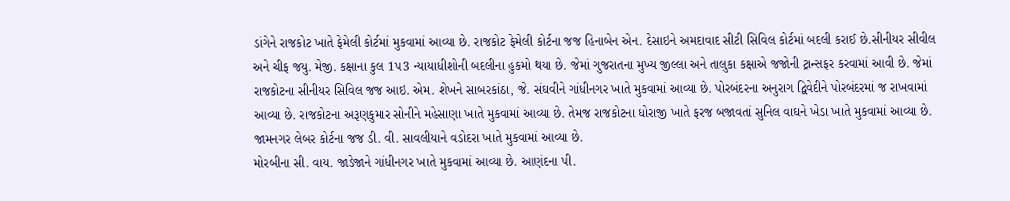ડાંગેને રાજકોટ ખાતે ફેમેલી કોર્ટમાં મુકવામાં આવ્યા છે. રાજકોટ ફેમેલી કોર્ટના જજ હિનાબેન એન. દેસાઇને અમદાવાદ સીટી સિવિલ કોર્ટમાં બદલી કરાઈ છે.સીનીયર સીવીલ અને ચીફ જયુ. મેજી. કક્ષાના કુલ 1પ3 ન્યાયાધીશોની બદલીના હુકમો થયા છે. જેમાં ગુજરાતના મુખ્ય જીલ્લા અને તાલુકા કક્ષાએ જજોની ટ્રાન્સફર કરવામાં આવી છે. જેમાં રાજકોટના સીનીયર સિવિલ જજ આઇ. એમ. શેખને સાબરકાંઠા, જે. સંઘવીને ગાંધીનગર ખાતે મુકવામાં આવ્યા છે. પોરબંદરના અનુરાગ દ્વિવેદીને પોરબંદરમાં જ રાખવામાં આવ્યા છે. રાજકોટના અરૂણકુમાર સોનીને મહેસાણા ખાતે મુકવામાં આવ્યા છે. તેમજ રાજકોટના ધોરાજી ખાતે ફરજ બજાવતાં સુનિલ વાઘને ખેડા ખાતે મુકવામાં આવ્યા છે. જામનગર લેબર કોર્ટના જજ ડી. વી. સાવલીયાને વડોદરા ખાતે મુકવામાં આવ્યા છે.
મોરબીના સી. વાય. જાડેજાને ગાંધીનગર ખાતે મુકવામાં આવ્યા છે. આણંદના પી.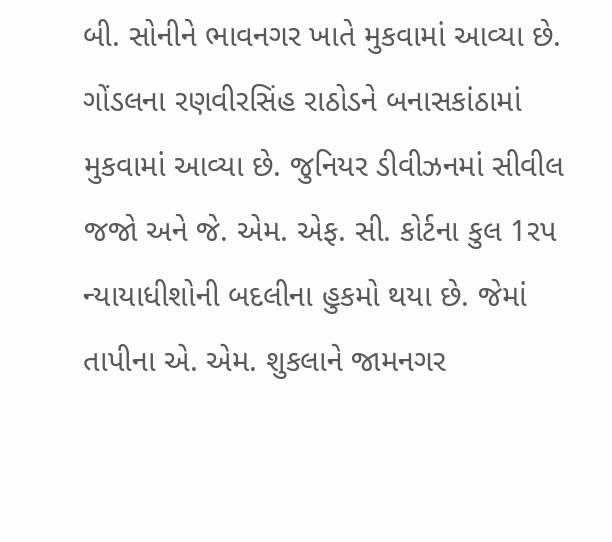બી. સોનીને ભાવનગર ખાતે મુકવામાં આવ્યા છે. ગોંડલના રણવીરસિંહ રાઠોડને બનાસકાંઠામાં મુકવામાં આવ્યા છે. જુનિયર ડીવીઝનમાં સીવીલ જજો અને જે. એમ. એફ. સી. કોર્ટના કુલ 1રપ ન્યાયાધીશોની બદલીના હુકમો થયા છે. જેમાં તાપીના એ. એમ. શુકલાને જામનગર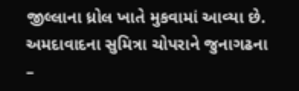જીલ્લાના ધ્રોલ ખાતે મુકવામાં આવ્યા છે. અમદાવાદના સુમિત્રા ચોપરાને જુનાગઢના –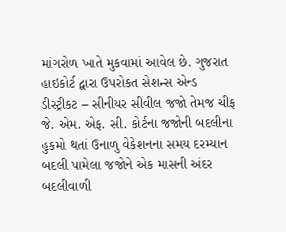માંગરોળ ખાતે મુકવામાં આવેલ છે. ગુજરાત હાઇકોર્ટ દ્વારા ઉપરોકત સેશન્સ એન્ડ ડીસ્ટ્રીકટ – સીનીયર સીવીલ જજો તેમજ ચીફ જે. એમ. એફ. સી. કોર્ટના જજોની બદલીના હુકમો થતાં ઉનાળુ વેકેશનના સમય દરમ્યાન બદલી પામેલા જજોને એક માસની અંદર બદલીવાળી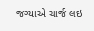જગ્યાએ ચાર્જ લઇ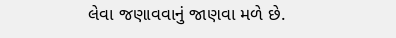લેવા જણાવવાનું જાણવા મળે છે.